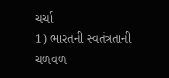ચર્ચા
1) ભારતની સ્વતંત્રતાની ચળવળ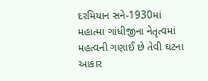દરમિયાન સને-1930માં મહાત્મા ગાંધીજીના નેતૃત્વમાં મહત્વની ગણાઈ છે તેવી ઘટના આકાર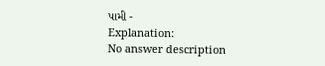પામી -
Explanation:
No answer description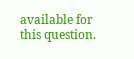available for this question.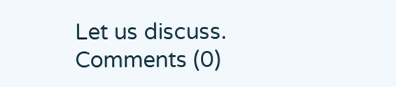Let us discuss.
Comments (0)